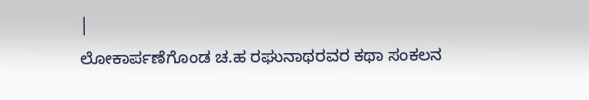|
ಲೋಕಾರ್ಪಣೆಗೊಂಡ ಚ.ಹ ರಘುನಾಥರವರ ಕಥಾ ಸಂಕಲನ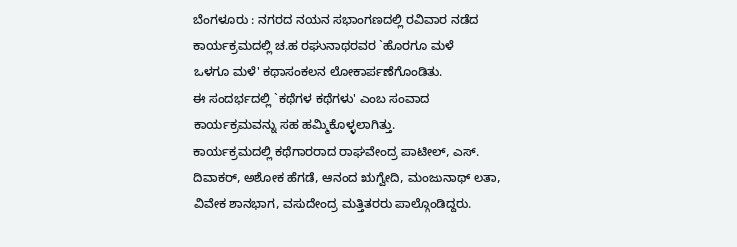ಬೆಂಗಳೂರು : ನಗರದ ನಯನ ಸಭಾಂಗಣದಲ್ಲಿ ರವಿವಾರ ನಡೆದ
ಕಾರ್ಯಕ್ರಮದಲ್ಲಿ ಚ.ಹ ರಘುನಾಥರವರ `ಹೊರಗೂ ಮಳೆ
ಒಳಗೂ ಮಳೆ' ಕಥಾಸಂಕಲನ ಲೋಕಾರ್ಪಣೆಗೊಂಡಿತು.
ಈ ಸಂದರ್ಭದಲ್ಲಿ `ಕಥೆಗಳ ಕಥೆಗಳು' ಎಂಬ ಸಂವಾದ
ಕಾರ್ಯಕ್ರಮವನ್ನು ಸಹ ಹಮ್ಮಿಕೊಳ್ಳಲಾಗಿತ್ತು.
ಕಾರ್ಯಕ್ರಮದಲ್ಲಿ ಕಥೆಗಾರರಾದ ರಾಘವೇಂದ್ರ ಪಾಟೀಲ್, ಎಸ್.
ದಿವಾಕರ್, ಅಶೋಕ ಹೆಗಡೆ, ಆನಂದ ಋಗ್ವೇದಿ, ಮಂಜುನಾಥ್ ಲತಾ,
ವಿವೇಕ ಶಾನಭಾಗ, ವಸುದೇಂದ್ರ ಮತ್ತಿತರರು ಪಾಲ್ಗೊಂಡಿದ್ದರು.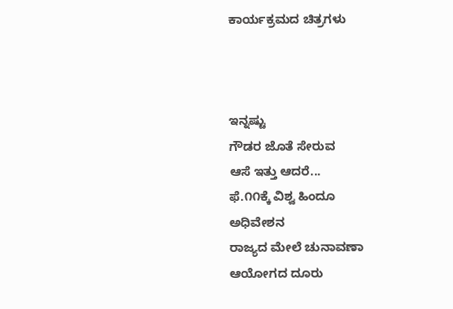ಕಾರ್ಯಕ್ರಮದ ಚಿತ್ರಗಳು



ಇನ್ನಷ್ಟು
ಗೌಡರ ಜೊತೆ ಸೇರುವ
ಆಸೆ ಇತ್ತು ಆದರೆ...
ಫೆ.೧೧ಕ್ಕೆ ವಿಶ್ವ ಹಿಂದೂ
ಅಧಿವೇಶನ
ರಾಜ್ಯದ ಮೇಲೆ ಚುನಾವಣಾ
ಆಯೋಗದ ದೂರು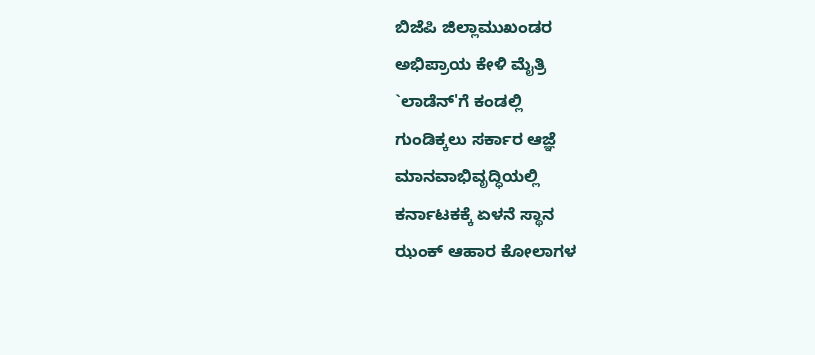ಬಿಜೆಪಿ ಜಿಲ್ಲಾಮುಖಂಡರ
ಅಭಿಪ್ರಾಯ ಕೇಳಿ ಮೈತ್ರಿ
`ಲಾಡೆನ್'ಗೆ ಕಂಡಲ್ಲಿ
ಗುಂಡಿಕ್ಕಲು ಸರ್ಕಾರ ಆಜ್ಞೆ
ಮಾನವಾಭಿವೃದ್ಧಿಯಲ್ಲಿ
ಕರ್ನಾಟಕಕ್ಕೆ ಏಳನೆ ಸ್ಥಾನ
ಝಂಕ್ ಆಹಾರ ಕೋಲಾಗಳ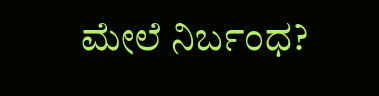ಮೇಲೆ ನಿರ್ಬಂಧ?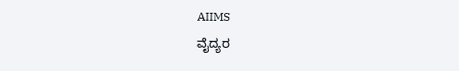AIIMS
ವೈದ್ಯರ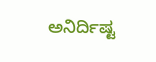ಅನಿರ್ದಿಷ್ಟ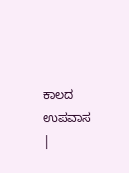ಕಾಲದ ಉಪವಾಸ
|